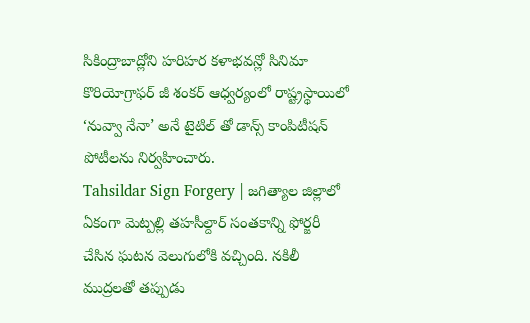సికింద్రాబాద్లోని హరిహర కళాభవన్లో సినిమా కొరియోగ్రాఫర్ జీ శంకర్ ఆధ్వర్యంలో రాష్ట్రస్థాయిలో ‘నువ్వా నేనా’ అనే టైటిల్ తో డాన్స్ కాంపిటీషన్ పోటీలను నిర్వహించారు.
Tahsildar Sign Forgery | జగిత్యాల జిల్లాలో ఏకంగా మెట్పల్లి తహసీల్దార్ సంతకాన్ని ఫోర్జరీ చేసిన ఘటన వెలుగులోకి వచ్చింది. నకిలీ ముద్రలతో తప్పుడు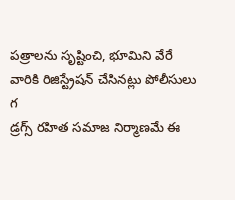పత్రాలను సృష్టించి, భూమిని వేరే వారికి రిజిస్ట్రేషన్ చేసినట్లు పోలీసులు గ
డ్రగ్స్ రహిత సమాజ నిర్మాణమే ఈ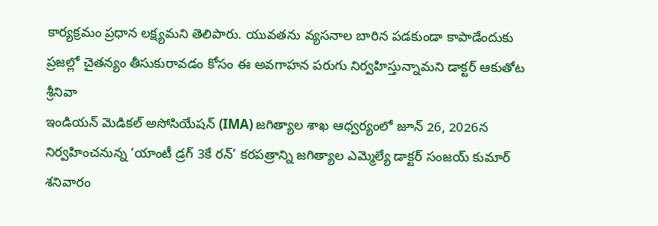కార్యక్రమం ప్రధాన లక్ష్యమని తెలిపారు. యువతను వ్యసనాల బారిన పడకుండా కాపాడేందుకు ప్రజల్లో చైతన్యం తీసుకురావడం కోసం ఈ అవగాహన పరుగు నిర్వహిస్తున్నామని డాక్టర్ ఆకుతోట శ్రీనివా
ఇండియన్ మెడికల్ అసోసియేషన్ (IMA) జగిత్యాల శాఖ ఆధ్వర్యంలో జూన్ 26, 2026న నిర్వహించనున్న ‘యాంటీ డ్రగ్ 3కే రన్’ కరపత్రాన్ని జగిత్యాల ఎమ్మెల్యే డాక్టర్ సంజయ్ కుమార్ శనివారం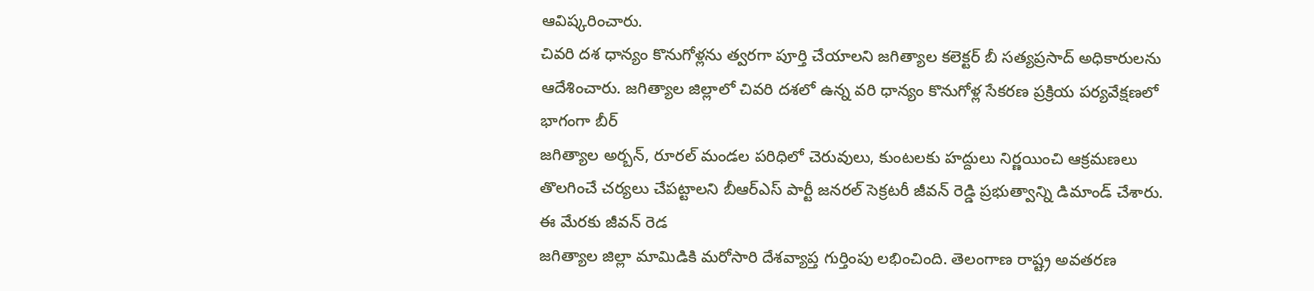ఆవిష్కరించారు.
చివరి దశ ధాన్యం కొనుగోళ్లను త్వరగా పూర్తి చేయాలని జగిత్యాల కలెక్టర్ బీ సత్యప్రసాద్ అధికారులను ఆదేశించారు. జగిత్యాల జిల్లాలో చివరి దశలో ఉన్న వరి ధాన్యం కొనుగోళ్ల సేకరణ ప్రక్రియ పర్యవేక్షణలో భాగంగా బీర్
జగిత్యాల అర్బన్, రూరల్ మండల పరిధిలో చెరువులు, కుంటలకు హద్దులు నిర్ణయించి ఆక్రమణలు తొలగించే చర్యలు చేపట్టాలని బీఆర్ఎస్ పార్టీ జనరల్ సెక్రటరీ జీవన్ రెడ్డి ప్రభుత్వాన్ని డిమాండ్ చేశారు. ఈ మేరకు జీవన్ రెడ
జగిత్యాల జిల్లా మామిడికి మరోసారి దేశవ్యాప్త గుర్తింపు లభించింది. తెలంగాణ రాష్ట్ర అవతరణ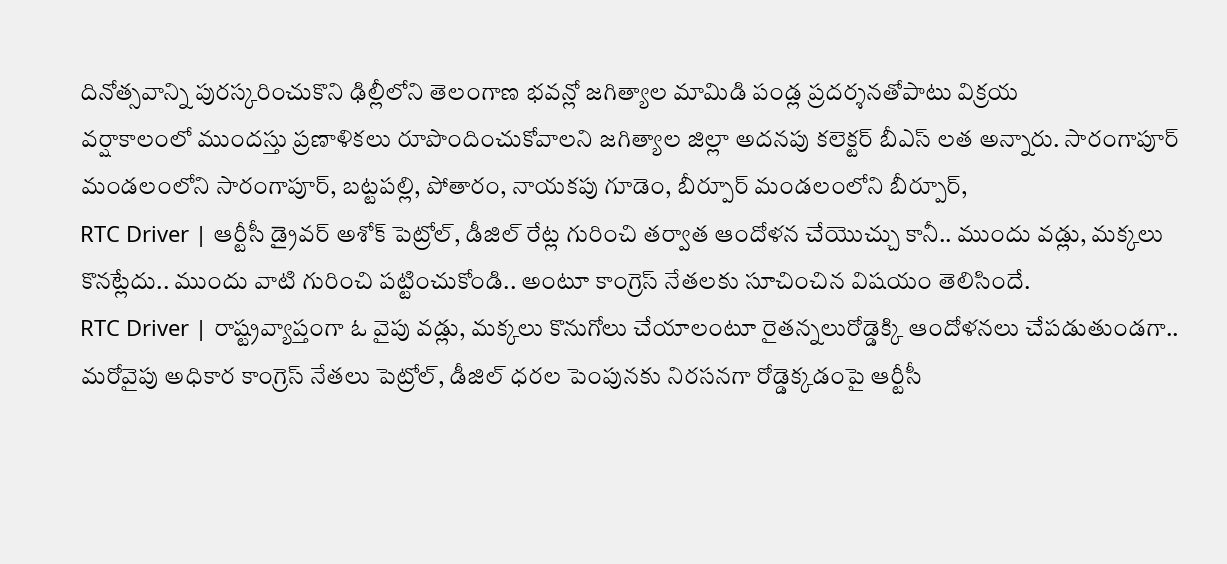దినోత్సవాన్ని పురస్కరించుకొని ఢిల్లీలోని తెలంగాణ భవన్లో జగిత్యాల మామిడి పండ్ల ప్రదర్శనతోపాటు విక్రయ
వర్షాకాలంలో ముందస్తు ప్రణాళికలు రూపొందించుకోవాలని జగిత్యాల జిల్లా అదనపు కలెక్టర్ బీఎస్ లత అన్నారు. సారంగాపూర్ మండలంలోని సారంగాపూర్, బట్టపల్లి, పోతారం, నాయకపు గూడెం, బీర్పూర్ మండలంలోని బీర్పూర్,
RTC Driver | ఆర్టీసీ డ్రైవర్ అశోక్ పెట్రోల్, డీజిల్ రేట్ల గురించి తర్వాత ఆందోళన చేయొచ్చు కానీ.. ముందు వడ్లు, మక్కలు కొనట్లేదు.. ముందు వాటి గురించి పట్టించుకోండి.. అంటూ కాంగ్రెస్ నేతలకు సూచించిన విషయం తెలిసిందే.
RTC Driver | రాష్ట్రవ్యాప్తంగా ఓ వైపు వడ్లు, మక్కలు కొనుగోలు చేయాలంటూ రైతన్నలురోడ్డెక్కి ఆందోళనలు చేపడుతుండగా.. మరోవైపు అధికార కాంగ్రెస్ నేతలు పెట్రోల్, డీజిల్ ధరల పెంపునకు నిరసనగా రోడ్డెక్కడంపై ఆర్టీసీ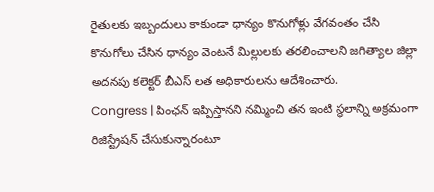రైతులకు ఇబ్బందులు కాకుండా ధాన్యం కొనుగోళ్లు వేగవంతం చేసి కొనుగోలు చేసిన ధాన్యం వెంటనే మిల్లులకు తరలించాలని జగిత్యాల జిల్లా అదనపు కలెక్టర్ బీఎస్ లత అధికారులను ఆదేశించారు.
Congress | పింఛన్ ఇప్పిస్తానని నమ్మించి తన ఇంటి స్థలాన్ని అక్రమంగా రిజిస్ట్రేషన్ చేసుకున్నారంటూ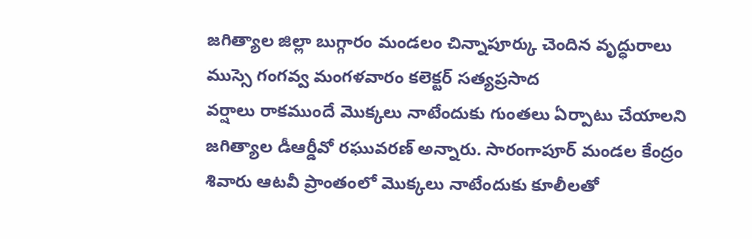జగిత్యాల జిల్లా బుగ్గారం మండలం చిన్నాపూర్కు చెందిన వృద్ధురాలు ముస్సె గంగవ్వ మంగళవారం కలెక్టర్ సత్యప్రసాద
వర్షాలు రాకముందే మొక్కలు నాటేందుకు గుంతలు ఏర్పాటు చేయాలని జగిత్యాల డీఆర్డీవో రఘువరణ్ అన్నారు. సారంగాపూర్ మండల కేంద్రం శివారు ఆటవీ ప్రాంతంలో మొక్కలు నాటేందుకు కూలీలతో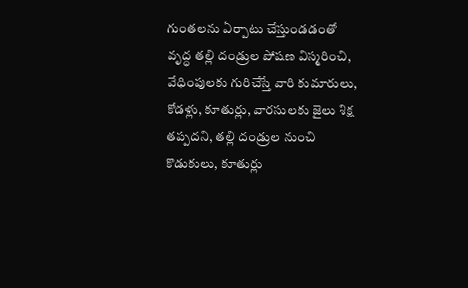గుంతలను ఏర్పాటు చేస్తుండడంతో
వృద్ధ తల్లి దండ్రుల పోషణ విస్మరించి, వేధింపులకు గురిచేస్తే వారి కుమారులు, కోడళ్లు, కూతుర్లు, వారసులకు జైలు శిక్ష తప్పదని, తల్లి దండ్రుల నుంచి కొడుకులు, కూతుర్లు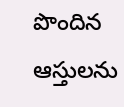పొందిన ఆస్తులను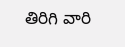తిరిగి వారి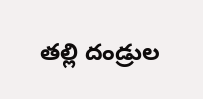తల్లి దండ్రుల